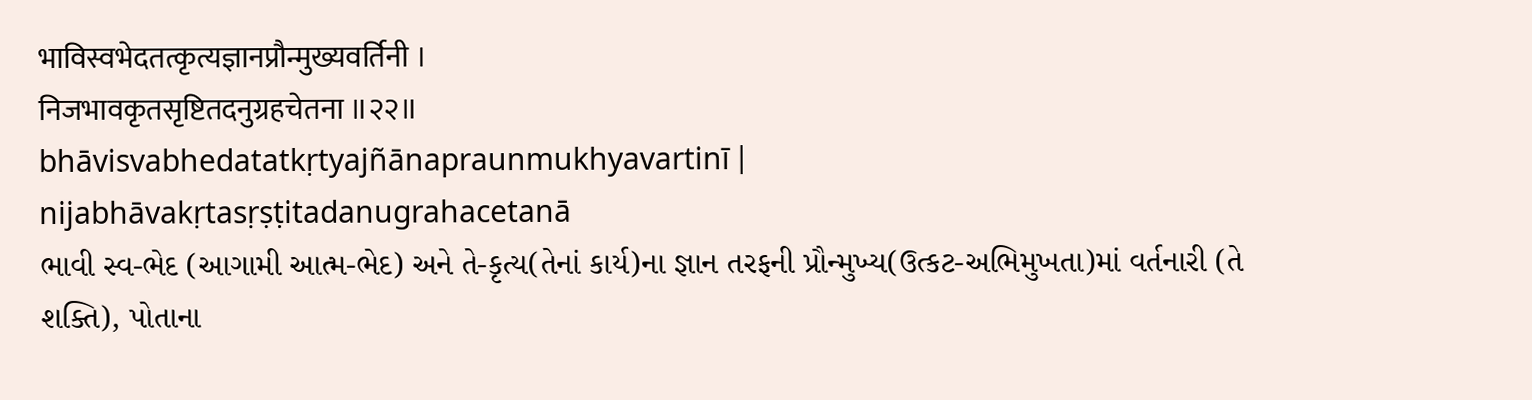भाविस्वभेदतत्कृत्यज्ञानप्रौन्मुख्यवर्तिनी ।
निजभावकृतसृष्टितदनुग्रहचेतना ॥२२॥
bhāvisvabhedatatkṛtyajñānapraunmukhyavartinī |
nijabhāvakṛtasṛṣṭitadanugrahacetanā
ભાવી સ્વ-ભેદ (આગામી આત્મ-ભેદ) અને તે-કૃત્ય(તેનાં કાર્ય)ના જ્ઞાન તરફની પ્રૌન્મુખ્ય(ઉત્કટ-અભિમુખતા)માં વર્તનારી (તે શક્તિ), પોતાના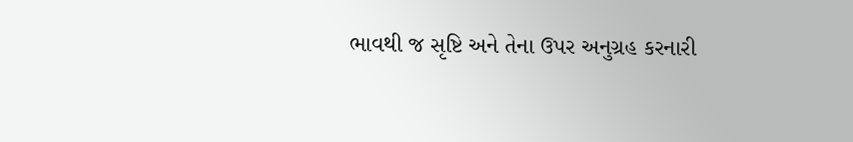ભાવથી જ સૃષ્ટિ અને તેના ઉપર અનુગ્રહ કરનારી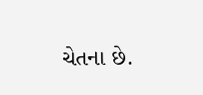ચેતના છે.